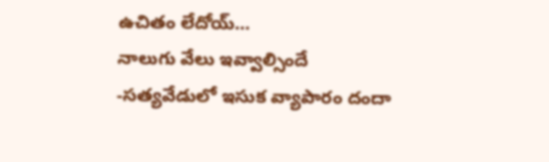ఉచితం లేదోయ్…
నాలుగు వేలు ఇవ్వాల్సిందే
-సత్యవేడులో ఇసుక వ్యాపారం దందా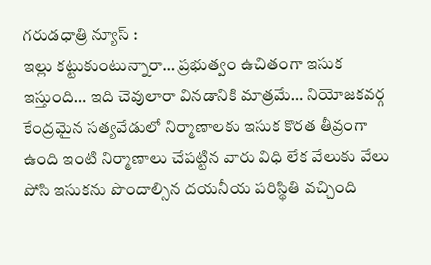గరుడధాత్రి న్యూస్ :
ఇల్లు కట్టుకుంటున్నారా… ప్రభుత్వం ఉచితంగా ఇసుక ఇస్తుంది… ఇది చెవులారా వినడానికి మాత్రమే… నియోజకవర్గ కేంద్రమైన సత్యవేడులో నిర్మాణాలకు ఇసుక కొరత తీవ్రంగా ఉంది ఇంటి నిర్మాణాలు చేపట్టిన వారు విధి లేక వేలుకు వేలు పోసి ఇసుకను పొందాల్సిన దయనీయ పరిస్థితి వచ్చింది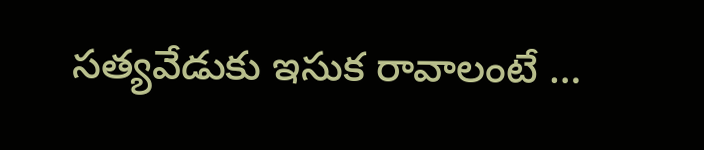సత్యవేడుకు ఇసుక రావాలంటే …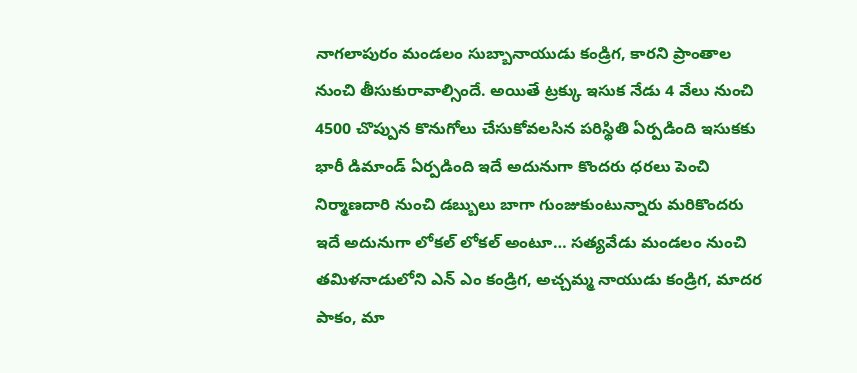నాగలాపురం మండలం సుబ్బానాయుడు కండ్రిగ, కారని ప్రాంతాల నుంచి తీసుకురావాల్సిందే. అయితే ట్రక్కు ఇసుక నేడు 4 వేలు నుంచి 4500 చొప్పున కొనుగోలు చేసుకోవలసిన పరిస్థితి ఏర్పడింది ఇసుకకు భారీ డిమాండ్ ఏర్పడింది ఇదే అదునుగా కొందరు ధరలు పెంచి నిర్మాణదారి నుంచి డబ్బులు బాగా గుంజుకుంటున్నారు మరికొందరు ఇదే అదునుగా లోకల్ లోకల్ అంటూ… సత్యవేడు మండలం నుంచి తమిళనాడులోని ఎన్ ఎం కండ్రిగ, అచ్చమ్మ నాయుడు కండ్రిగ, మాదర పాకం, మా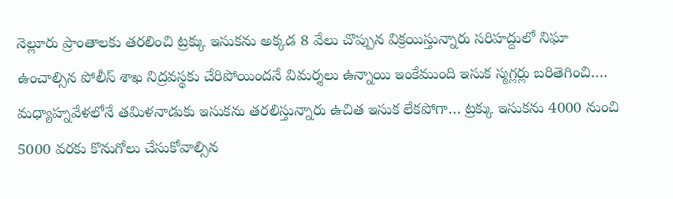నెల్లూరు ప్రాంతాలకు తరలించి ట్రక్కు ఇసుకను అక్కడ 8 వేలు చొప్పున విక్రయిస్తున్నారు సరిహద్దులో నిఘా ఉంచాల్సిన పోలీస్ శాఖ నిద్రవస్థకు చేరిపోయిందనే విమర్శలు ఉన్నాయి ఇంకేముంది ఇసుక స్మగ్లర్లు బరితెగించి…. మధ్యాహ్నవేళలోనే తమిళనాడుకు ఇసుకను తరలిస్తున్నారు ఉచిత ఇసుక లేకపోగా… ట్రక్కు ఇసుకను 4000 నుంచి 5000 వరకు కొనుగోలు చేసుకోవాల్సిన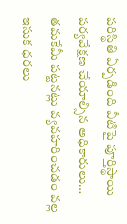పరిస్థితి ఏర్పడింది వీటిపై పూర్తిస్థాయి పర్యవేక్షణ చేయాల్సిన అధికారులు… తమకేమీ పట్టనట్లు వ్యవహరించడం వల్ల ఇసుక ధరలు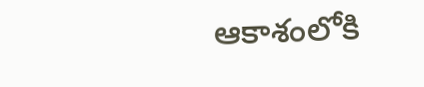ఆకాశంలోకి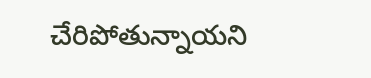చేరిపోతున్నాయని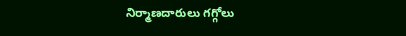నిర్మాణదారులు గగ్గోలు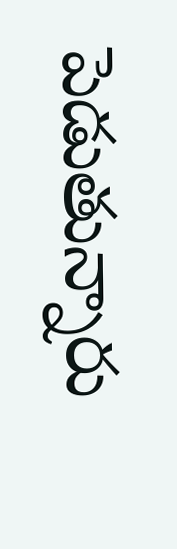పెడుతున్నారు